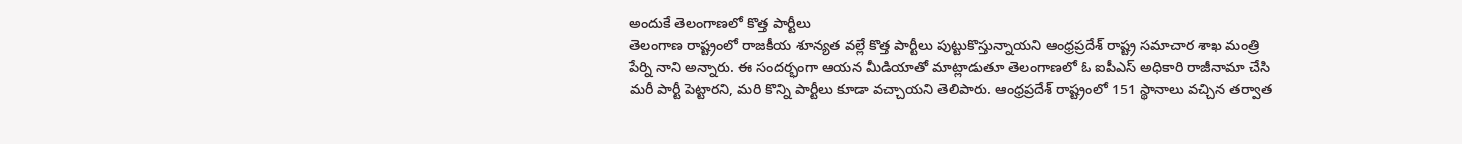అందుకే తెలంగాణలో కొత్త పార్టీలు
తెలంగాణ రాష్ట్రంలో రాజకీయ శూన్యత వల్లే కొత్త పార్టీలు పుట్టుకొస్తున్నాయని ఆంధ్రప్రదేశ్ రాష్ట్ర సమాచార శాఖ మంత్రి పేర్ని నాని అన్నారు. ఈ సందర్భంగా ఆయన మీడియాతో మాట్లాడుతూ తెలంగాణలో ఓ ఐపీఎస్ అధికారి రాజీనామా చేసి మరీ పార్టీ పెట్టారని, మరి కొన్ని పార్టీలు కూడా వచ్చాయని తెలిపారు. ఆంధ్రప్రదేశ్ రాష్ట్రంలో 151 స్థానాలు వచ్చిన తర్వాత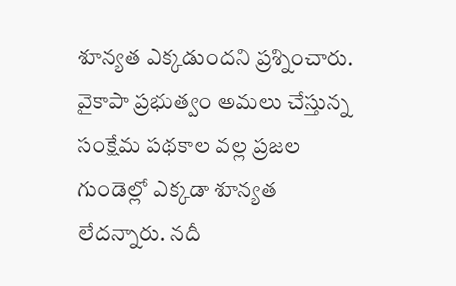శూన్యత ఎక్కడుందని ప్రశ్నించారు. వైకాపా ప్రభుత్వం అమలు చేస్తున్న సంక్షేమ పథకాల వల్ల ప్రజల గుండెల్లో ఎక్కడా శూన్యత లేదన్నారు. నదీ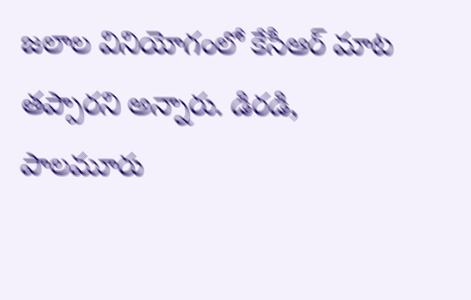జలాల వినియోగంలో కేసీఆర్ మాట తప్పారని అన్నారు. డిరడి, పాలమూరు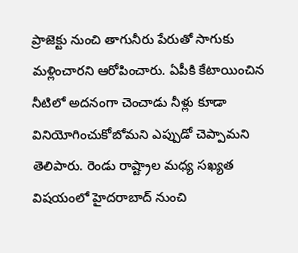ప్రాజెక్టు నుంచి తాగునీరు పేరుతో సాగుకు మళ్లించారని ఆరోపించారు. ఏపీకి కేటాయించిన నీటిలో అదనంగా చెంచాడు నీళ్లు కూడా వినియోగించుకోబోమని ఎప్పుడో చెప్పామని తెలిపారు. రెండు రాష్ట్రాల మధ్య సఖ్యత విషయంలో హైదరాబాద్ నుంచి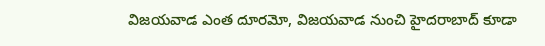విజయవాడ ఎంత దూరమో, విజయవాడ నుంచి హైదరాబాద్ కూడా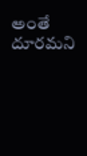అంతే దూరమని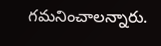గమనించాలన్నారు.